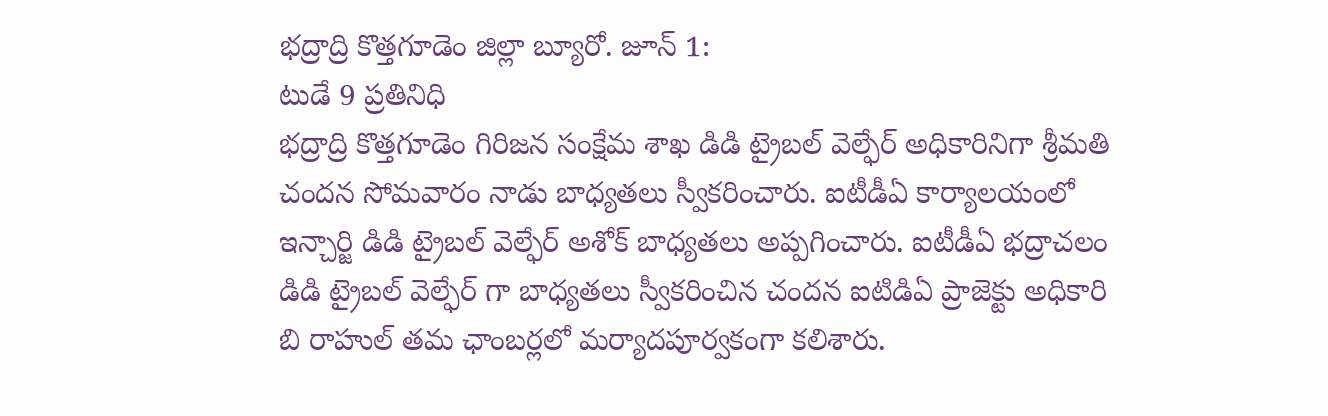భద్రాద్రి కొత్తగూడెం జిల్లా బ్యూరో. జూన్ 1:
టుడే 9 ప్రతినిధి
భద్రాద్రి కొత్తగూడెం గిరిజన సంక్షేమ శాఖ డిడి ట్రైబల్ వెల్ఫేర్ అధికారినిగా శ్రీమతి చందన సోమవారం నాడు బాధ్యతలు స్వీకరించారు. ఐటీడీఏ కార్యాలయంలో ఇన్చార్జి డిడి ట్రైబల్ వెల్ఫేర్ అశోక్ బాధ్యతలు అప్పగించారు. ఐటీడీఏ భద్రాచలం డిడి ట్రైబల్ వెల్ఫేర్ గా బాధ్యతలు స్వీకరించిన చందన ఐటిడిఏ ప్రాజెక్టు అధికారి బి రాహుల్ తమ ఛాంబర్లలో మర్యాదపూర్వకంగా కలిశారు.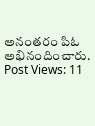అనంతరం పిఓ అభినందించారు.
Post Views: 11